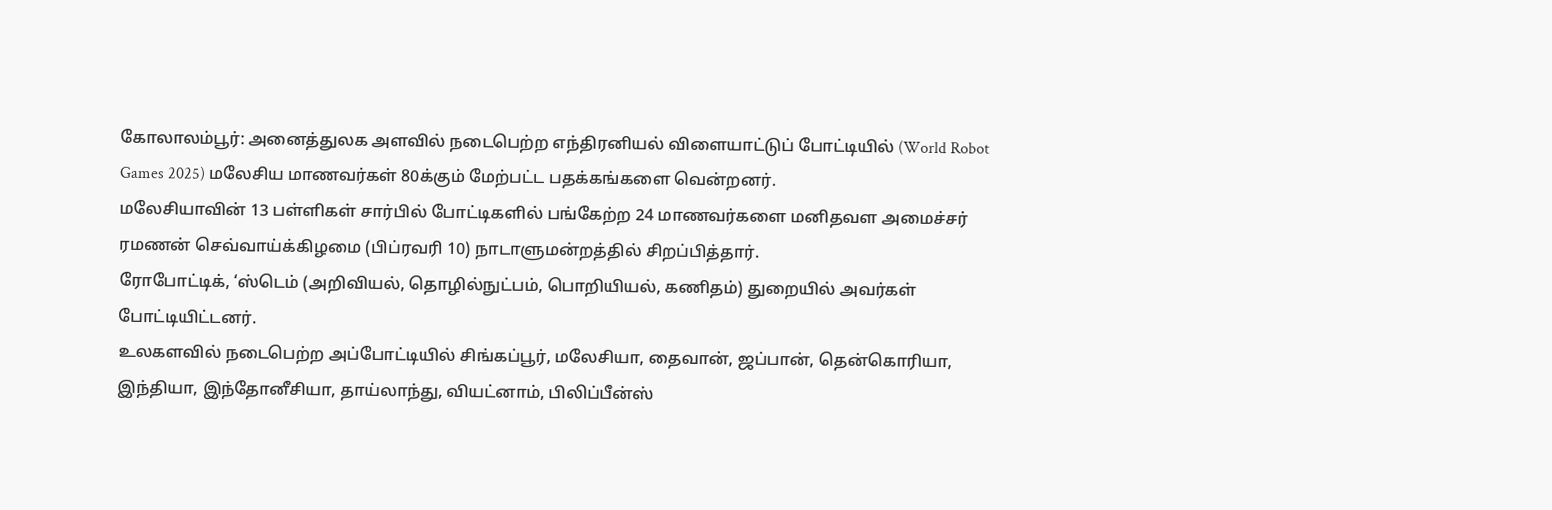கோலாலம்பூர்: அனைத்துலக அளவில் நடைபெற்ற எந்திரனியல் விளையாட்டுப் போட்டியில் (World Robot Games 2025) மலேசிய மாணவர்கள் 80க்கும் மேற்பட்ட பதக்கங்களை வென்றனர்.
மலேசியாவின் 13 பள்ளிகள் சார்பில் போட்டிகளில் பங்கேற்ற 24 மாணவர்களை மனிதவள அமைச்சர் ரமணன் செவ்வாய்க்கிழமை (பிப்ரவரி 10) நாடாளுமன்றத்தில் சிறப்பித்தார்.
ரோபோட்டிக், ‘ஸ்டெம் (அறிவியல், தொழில்நுட்பம், பொறியியல், கணிதம்) துறையில் அவர்கள் போட்டியிட்டனர்.
உலகளவில் நடைபெற்ற அப்போட்டியில் சிங்கப்பூர், மலேசியா, தைவான், ஜப்பான், தென்கொரியா, இந்தியா, இந்தோனீசியா, தாய்லாந்து, வியட்னாம், பிலிப்பீன்ஸ்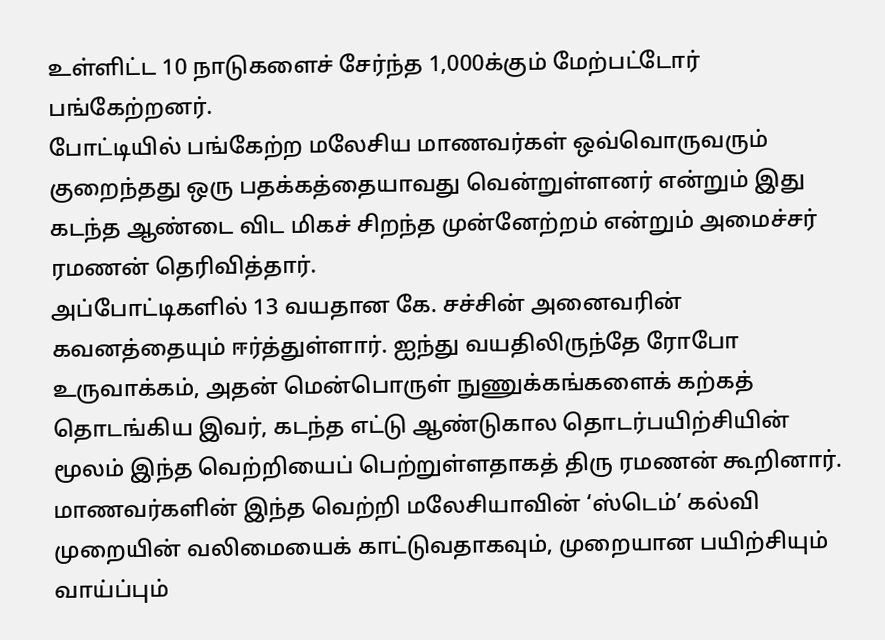உள்ளிட்ட 10 நாடுகளைச் சேர்ந்த 1,000க்கும் மேற்பட்டோர் பங்கேற்றனர்.
போட்டியில் பங்கேற்ற மலேசிய மாணவர்கள் ஒவ்வொருவரும் குறைந்தது ஒரு பதக்கத்தையாவது வென்றுள்ளனர் என்றும் இது கடந்த ஆண்டை விட மிகச் சிறந்த முன்னேற்றம் என்றும் அமைச்சர் ரமணன் தெரிவித்தார்.
அப்போட்டிகளில் 13 வயதான கே. சச்சின் அனைவரின் கவனத்தையும் ஈர்த்துள்ளார். ஐந்து வயதிலிருந்தே ரோபோ உருவாக்கம், அதன் மென்பொருள் நுணுக்கங்களைக் கற்கத் தொடங்கிய இவர், கடந்த எட்டு ஆண்டுகால தொடர்பயிற்சியின் மூலம் இந்த வெற்றியைப் பெற்றுள்ளதாகத் திரு ரமணன் கூறினார்.
மாணவர்களின் இந்த வெற்றி மலேசியாவின் ‘ஸ்டெம்’ கல்வி முறையின் வலிமையைக் காட்டுவதாகவும், முறையான பயிற்சியும் வாய்ப்பும்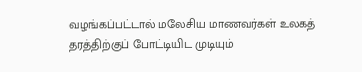வழங்கப்பட்டால் மலேசிய மாணவர்கள் உலகத் தரத்திற்குப் போட்டியிட முடியும்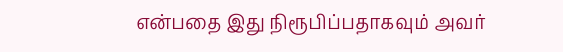என்பதை இது நிரூபிப்பதாகவும் அவர்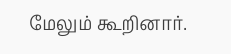மேலும் கூறினார்.